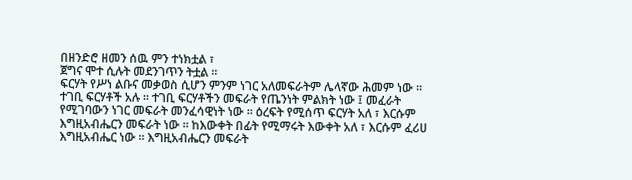በዘንድሮ ዘመን ሰዉ ምን ተነክቷል ፣
ጀግና ሞተ ሲሉት መደንገጥን ትቷል ።
ፍርሃት የሥነ ልቡና መቃወስ ሲሆን ምንም ነገር አለመፍራትም ሌላኛው ሕመም ነው ። ተገቢ ፍርሃቶች አሉ ። ተገቢ ፍርሃቶችን መፍራት የጤንነት ምልክት ነው ፤ መፈራት የሚገባውን ነገር መፍራት መንፈሳዊነት ነው ። ዕረፍት የሚሰጥ ፍርሃት አለ ፣ እርሱም እግዚአብሔርን መፍራት ነው ። ከእውቀት በፊት የሚማሩት እውቀት አለ ፣ እርሱም ፈሪሀ እግዚአብሔር ነው ። እግዚአብሔርን መፍራት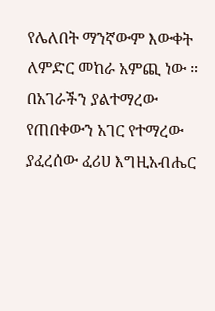የሌለበት ማንኛውም እውቀት ለምድር መከራ አምጪ ነው ። በአገራችን ያልተማረው የጠበቀውን አገር የተማረው ያፈረሰው ፈሪሀ እግዚአብሔር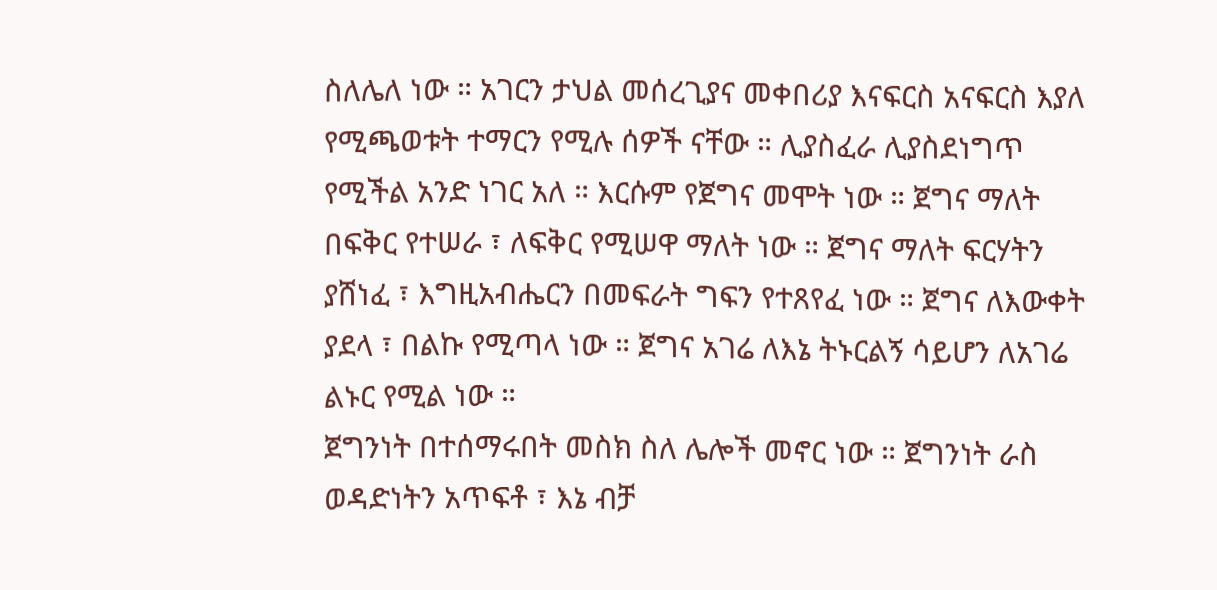ስለሌለ ነው ። አገርን ታህል መሰረጊያና መቀበሪያ እናፍርስ አናፍርስ እያለ የሚጫወቱት ተማርን የሚሉ ሰዎች ናቸው ። ሊያስፈራ ሊያስደነግጥ የሚችል አንድ ነገር አለ ። እርሱም የጀግና መሞት ነው ። ጀግና ማለት በፍቅር የተሠራ ፣ ለፍቅር የሚሠዋ ማለት ነው ። ጀግና ማለት ፍርሃትን ያሸነፈ ፣ እግዚአብሔርን በመፍራት ግፍን የተጸየፈ ነው ። ጀግና ለእውቀት ያደላ ፣ በልኩ የሚጣላ ነው ። ጀግና አገሬ ለእኔ ትኑርልኝ ሳይሆን ለአገሬ ልኑር የሚል ነው ።
ጀግንነት በተሰማሩበት መስክ ስለ ሌሎች መኖር ነው ። ጀግንነት ራስ ወዳድነትን አጥፍቶ ፣ እኔ ብቻ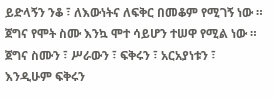ይድላኝን ንቆ ፣ ለእውነትና ለፍቅር በመቆም የሚገኝ ነው ። ጀግና የሞት ስሙ እንኳ ሞተ ሳይሆን ተሠዋ የሚል ነው ። ጀግና ስሙን ፣ ሥራውን ፣ ፍቅሩን ፣ አርአያነቱን ፣ እንዲሁም ፍቅሩን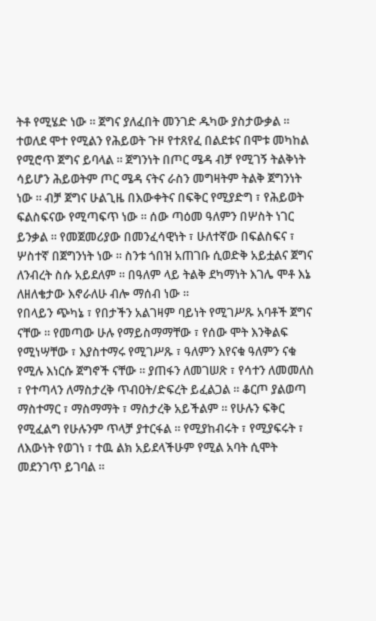ትቶ የሚሄድ ነው ። ጀግና ያለፈበት መንገድ ዱካው ያስታውቃል ። ተወለደ ሞተ የሚልን የሕይወት ጉዞ የተጸየፈ በልደቱና በሞቱ መካከል የሚሮጥ ጀግና ይባላል ። ጀግንነት በጦር ሜዳ ብቻ የሚገኝ ትልቅነት ሳይሆን ሕይወትም ጦር ሜዳ ናትና ራስን መግዛትም ትልቅ ጀግንነት ነው ። ብቻ ጀግና ሁልጊዜ በእውቀትና በፍቅር የሚያድግ ፣ የሕይወት ፍልስፍናው የሚጣፍጥ ነው ። ሰው ጣዕመ ዓለምን በሦስት ነገር ይንቃል ። የመጀመሪያው በመንፈሳዊነት ፣ ሁለተኛው በፍልስፍና ፣ ሦስተኛ በጀግንነት ነው ። ስንቱ ጎበዝ አጠገቡ ሲወድቅ አይቷልና ጀግና ለንብረት ስሱ አይደለም ። በዓለም ላይ ትልቅ ደካማነት እገሌ ሞቶ እኔ ለዘለቄታው እኖራለሁ ብሎ ማሰብ ነው ።
የበላይን ጭካኔ ፣ የበታችን አልገዛም ባይነት የሚገሥጹ አባቶች ጀግና ናቸው ። የመጣው ሁሉ የማይስማማቸው ፣ የሰው ሞት እንቅልፍ የሚነሣቸው ፣ እያስተማሩ የሚገሥጹ ፣ ዓለምን እየናቁ ዓለምን ናቁ የሚሉ እነርሱ ጀግኖች ናቸው ። ያጠፋን ለመገሠጽ ፣ የሳተን ለመመለስ ፣ የተጣላን ለማስታረቅ ጥብዐት/ድፍረት ይፈልጋል ። ቆርጦ ያልወጣ ማስተማር ፣ ማስማማት ፣ ማስታረቅ አይችልም ። የሁሉን ፍቅር የሚፈልግ የሁሉንም ጥላቻ ያተርፋል ። የሚያከብሩት ፣ የሚያፍሩት ፣ ለእውነት የወገነ ፣ ተዉ ልክ አይደላችሁም የሚል አባት ሲሞት መደንገጥ ይገባል ።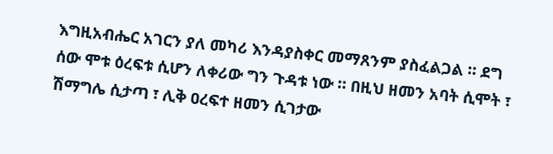እግዚአብሔር አገርን ያለ መካሪ እንዳያስቀር መማጸንም ያስፈልጋል ። ደግ ሰው ሞቱ ዕረፍቱ ሲሆን ለቀሪው ግን ጉዳቱ ነው ። በዚህ ዘመን አባት ሲሞት ፣ ሽማግሌ ሲታጣ ፣ ሊቅ ዐረፍተ ዘመን ሲገታው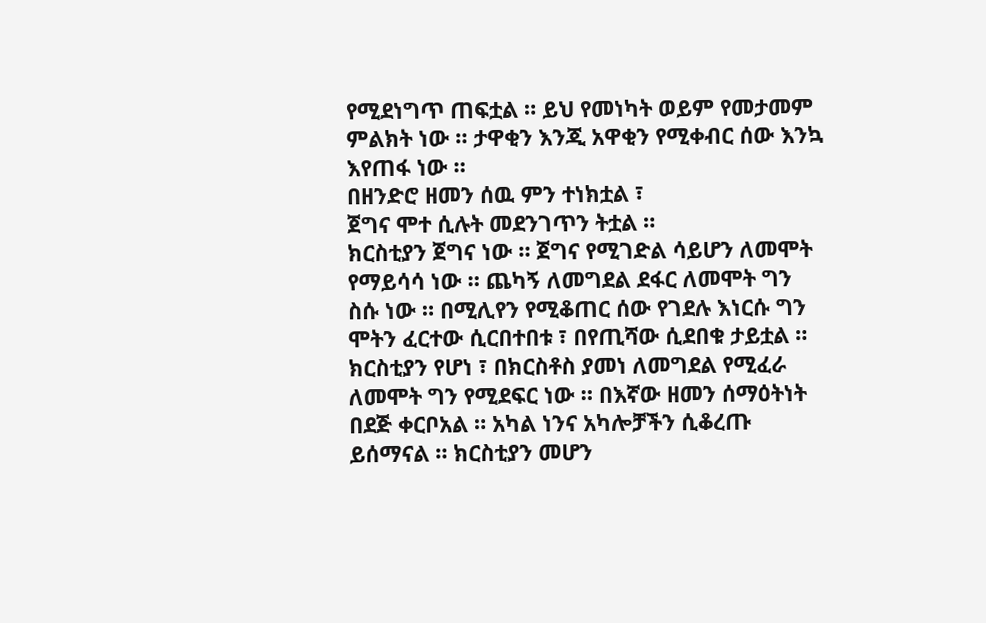የሚደነግጥ ጠፍቷል ። ይህ የመነካት ወይም የመታመም ምልክት ነው ። ታዋቂን እንጂ አዋቂን የሚቀብር ሰው እንኳ እየጠፋ ነው ።
በዘንድሮ ዘመን ሰዉ ምን ተነክቷል ፣
ጀግና ሞተ ሲሉት መደንገጥን ትቷል ።
ክርስቲያን ጀግና ነው ። ጀግና የሚገድል ሳይሆን ለመሞት የማይሳሳ ነው ። ጨካኝ ለመግደል ደፋር ለመሞት ግን ስሱ ነው ። በሚሊየን የሚቆጠር ሰው የገደሉ እነርሱ ግን ሞትን ፈርተው ሲርበተበቱ ፣ በየጢሻው ሲደበቁ ታይቷል ። ክርስቲያን የሆነ ፣ በክርስቶስ ያመነ ለመግደል የሚፈራ ለመሞት ግን የሚደፍር ነው ። በእኛው ዘመን ሰማዕትነት በደጅ ቀርቦአል ። አካል ነንና አካሎቻችን ሲቆረጡ ይሰማናል ። ክርስቲያን መሆን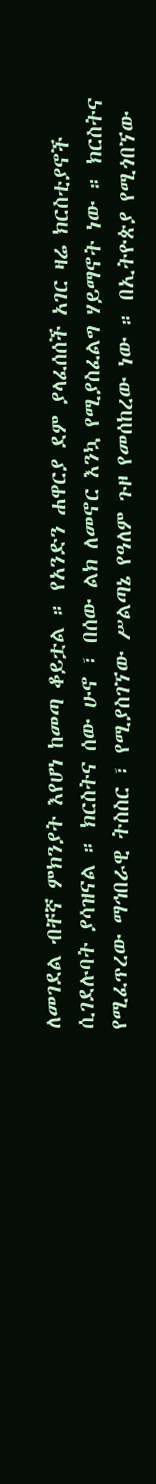ለመገደል ብቸኛ ምክንያት እየሆነ ከመጣ ቆይቷል ። የአንድን ሐዋርያ ደም ያላፈሰሰች አገር ዛሬ ክርስቲያኖች ሲገደሉባት ያሳዝናል ። ክርስትና ሰው ሁኖ ፣ በሰው ልክ ለመኖር እንኳ የሚያስፈልግ ሃይማኖት ነው ። ክርስትና የሚፈጥረው ማኅበራዊ ትስስር ፣ የሚያስገኘው ሥልጣኔ የዓለም ጉዞ የመሰከረው ነው ። በኢትዮጵያ የሚጎበኘው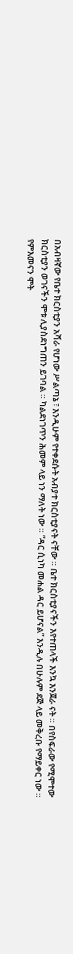በአብዛኛው የቤተ ክርስቲያን አሻራ የሆነው ሥልጣኔ ፣ እንዲሁም የተቀደሱት አብያተ ክርስቲያናት ናቸው ። ቤተ ክርስቲያናችን እየተጠላች እንኳ እንጀራ ናት ። በየስፍራው የሚሞተው ክርስቲያን ወገናችን ሞቱ ሊያስደነግጠን ይገባል ። ካልደነገጥን ሕመም ላይ ነን ማለት ነው ። “ዳር ሲነካ መሐል ዳር ይሆናል” እንዲሉ በሁሉም ደጅ ላይ መቅረቡ የማይቀር ነው ። የምእመናን ሞት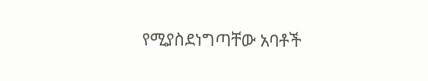የሚያስደነግጣቸው አባቶች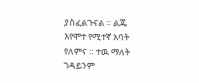ያስፈልጉናል ። ልጁ እየሞተ የሚተኛ አባት የለምና ። ተዉ ማለት ገዳይንም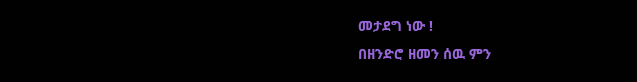መታደግ ነው !
በዘንድሮ ዘመን ሰዉ ምን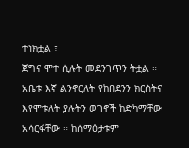ተነክቷል ፣
ጀግና ሞተ ሲሉት መደንገጥን ትቷል ።
አቤቱ እኛ ልንኖርለት የከበደንን ክርስትና እየሞቱለት ያሉትን ወገኖች ከድካማቸው አሳርፋቸው ። ከሰማዕታቱም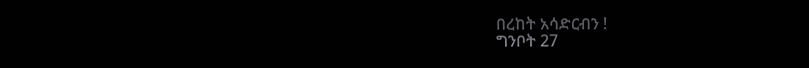በረከት አሳድርብን !
ግንቦት 27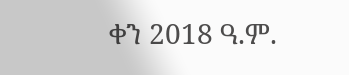ቀን 2018 ዓ.ም.